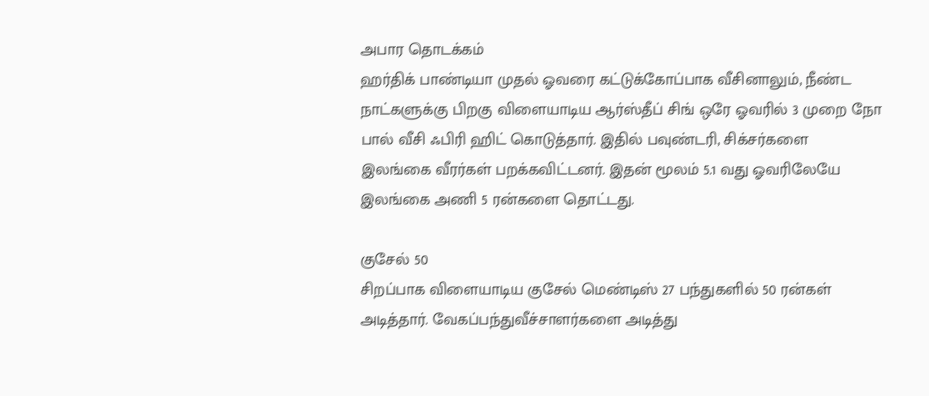அபார தொடக்கம்
ஹர்திக் பாண்டியா முதல் ஓவரை கட்டுக்கோப்பாக வீசினாலும், நீண்ட நாட்களுக்கு பிறகு விளையாடிய ஆர்ஸ்தீப் சிங் ஒரே ஓவரில் 3 முறை நோ பால் வீசி ஃபிரி ஹிட் கொடுத்தார். இதில் பவுண்டரி, சிக்சர்களை இலங்கை வீரர்கள் பறக்கவிட்டனர். இதன் மூலம் 5.1 வது ஓவரிலேயே இலங்கை அணி 5 ரன்களை தொட்டது.

குசேல் 50
சிறப்பாக விளையாடிய குசேல் மெண்டிஸ் 27 பந்துகளில் 50 ரன்கள் அடித்தார். வேகப்பந்துவீச்சாளர்களை அடித்து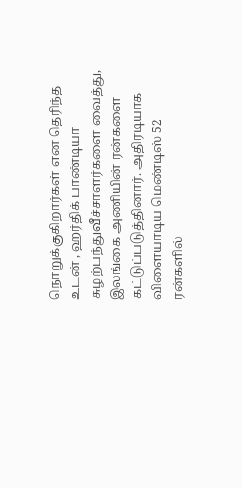நொறுக்குகிறார்கள் என தெரிந்த உடன் , ஹர்திக் பாண்டியா சுழற்பந்துவீச்சாளர்களை வைத்து, இலங்கை அணியின் ரன்களை கட்டுப்படுத்தினார். அதிரடியாக விளையாடிய மெண்டிஸ் 52 ரன்களில்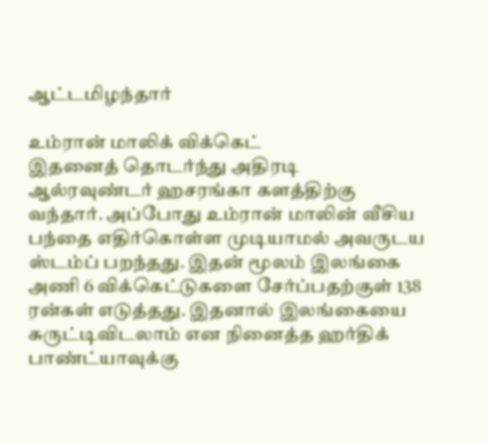ஆட்டமிழந்தார்

உம்ரான் மாலிக் விக்கெட்
இதனைத் தொடர்ந்து அதிரடி ஆல்ரவுண்டர் ஹசரங்கா களத்திற்கு வந்தார். அப்போது உம்ரான் மாலின் வீசிய பந்தை எதிர்கொள்ள முடியாமல் அவருடய ஸ்டம்ப் பறந்தது. இதன் மூலம் இலங்கை அணி 6 விக்கெட்டுகளை சேர்ப்பதற்குள் 138 ரன்கள் எடுத்தது. இதனால் இலங்கையை சுருட்டிவிடலாம் என நினைத்த ஹர்திக் பாண்ட்யாவுக்கு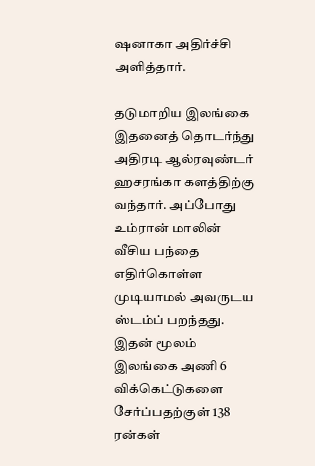ஷனாகா அதிர்ச்சி அளித்தார்.

தடுமாறிய இலங்கை
இதனைத் தொடர்ந்து அதிரடி ஆல்ரவுண்டர் ஹசரங்கா களத்திற்கு வந்தார். அப்போது உம்ரான் மாலின் வீசிய பந்தை எதிர்கொள்ள முடியாமல் அவருடய ஸ்டம்ப் பறந்தது. இதன் மூலம் இலங்கை அணி 6 விக்கெட்டுகளை சேர்ப்பதற்குள் 138 ரன்கள்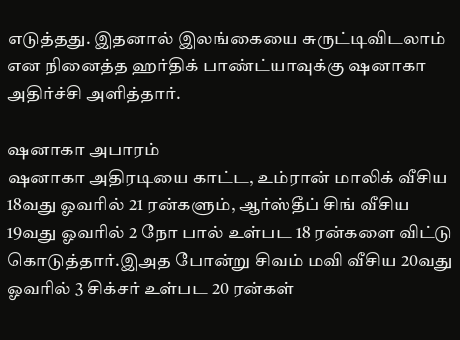எடுத்தது. இதனால் இலங்கையை சுருட்டிவிடலாம் என நினைத்த ஹர்திக் பாண்ட்யாவுக்கு ஷனாகா அதிர்ச்சி அளித்தார்.

ஷனாகா அபாரம்
ஷனாகா அதிரடியை காட்ட, உம்ரான் மாலிக் வீசிய 18வது ஓவரில் 21 ரன்களும், ஆர்ஸ்தீப் சிங் வீசிய 19வது ஓவரில் 2 நோ பால் உள்பட 18 ரன்களை விட்டு கொடுத்தார்.இஅத போன்று சிவம் மவி வீசிய 20வது ஓவரில் 3 சிக்சர் உள்பட 20 ரன்கள்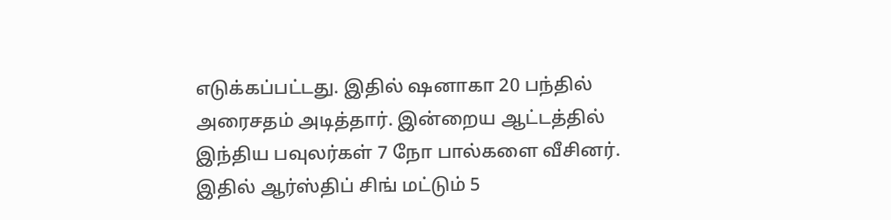எடுக்கப்பட்டது. இதில் ஷனாகா 20 பந்தில் அரைசதம் அடித்தார். இன்றைய ஆட்டத்தில் இந்திய பவுலர்கள் 7 நோ பால்களை வீசினர். இதில் ஆர்ஸ்திப் சிங் மட்டும் 5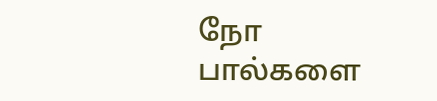நோ பால்களை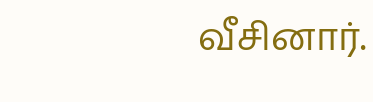வீசினார்.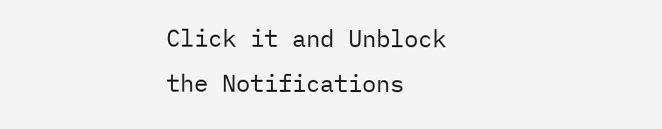Click it and Unblock the Notifications